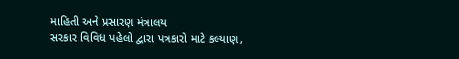માહિતી અને પ્રસારણ મંત્રાલય
સરકાર વિવિધ પહેલો દ્વારા પત્રકારો માટે કલ્યાણ,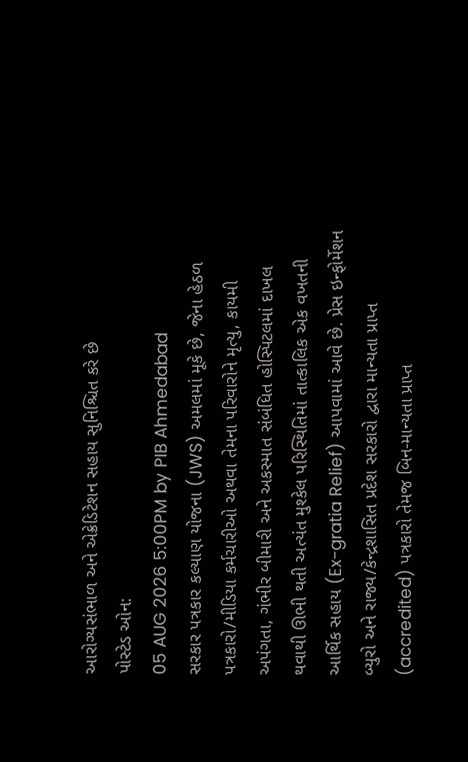આરોગ્યસંભાળ અને એક્રેડિટેશન સહાય સુનિશ્ચિત કરે છે
પોસ્ટેડ ઓન:
05 AUG 2026 5:00PM by PIB Ahmedabad
સરકાર પત્રકાર કલ્યાણ યોજના (JWS) અમલમાં મૂકે છે, જેના હેઠળ પત્રકારો/મીડિયા કર્મચારીઓ અથવા તેમના પરિવારોને મૃત્યુ, કાયમી અપંગતા, ગંભીર બીમારી અને અકસ્માત સંબંધિત હોસ્પિટલમાં દાખલ થવાથી ઊભી થતી અત્યંત મુશ્કેલ પરિસ્થિતિમાં તાત્કાલિક એક વખતની આર્થિક સહાય (Ex-gratia Relief) આપવામાં આવે છે. પ્રેસ ઇન્ફોર્મેશન બ્યુરો અને રાજ્ય/કેન્દ્રશાસિત પ્રદેશ સરકારો દ્વારા માન્યતા પ્રાપ્ત (accredited) પત્રકારો તેમજ બિન-માન્યતા પ્રાપ્ત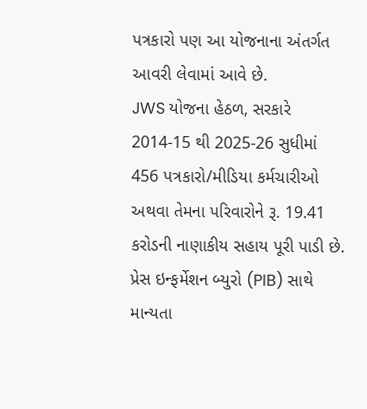પત્રકારો પણ આ યોજનાના અંતર્ગત આવરી લેવામાં આવે છે.
JWS યોજના હેઠળ, સરકારે 2014-15 થી 2025-26 સુધીમાં 456 પત્રકારો/મીડિયા કર્મચારીઓ અથવા તેમના પરિવારોને રૂ. 19.41 કરોડની નાણાકીય સહાય પૂરી પાડી છે.
પ્રેસ ઇન્ફર્મેશન બ્યુરો (PIB) સાથે માન્યતા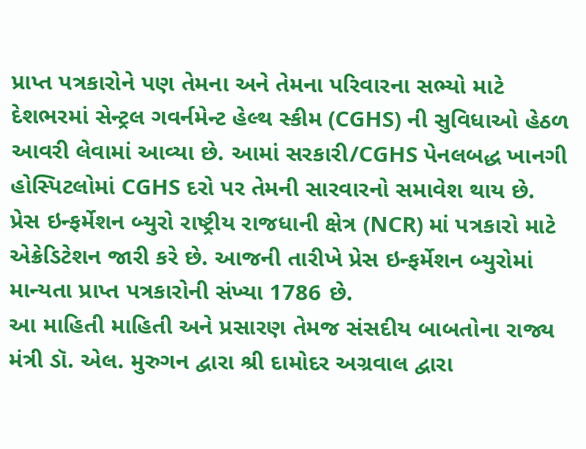પ્રાપ્ત પત્રકારોને પણ તેમના અને તેમના પરિવારના સભ્યો માટે દેશભરમાં સેન્ટ્રલ ગવર્નમેન્ટ હેલ્થ સ્કીમ (CGHS) ની સુવિધાઓ હેઠળ આવરી લેવામાં આવ્યા છે. આમાં સરકારી/CGHS પેનલબદ્ધ ખાનગી હોસ્પિટલોમાં CGHS દરો પર તેમની સારવારનો સમાવેશ થાય છે.
પ્રેસ ઇન્ફર્મેશન બ્યુરો રાષ્ટ્રીય રાજધાની ક્ષેત્ર (NCR) માં પત્રકારો માટે એક્રેડિટેશન જારી કરે છે. આજની તારીખે પ્રેસ ઇન્ફર્મેશન બ્યુરોમાં માન્યતા પ્રાપ્ત પત્રકારોની સંખ્યા 1786 છે.
આ માહિતી માહિતી અને પ્રસારણ તેમજ સંસદીય બાબતોના રાજ્ય મંત્રી ડૉ. એલ. મુરુગન દ્વારા શ્રી દામોદર અગ્રવાલ દ્વારા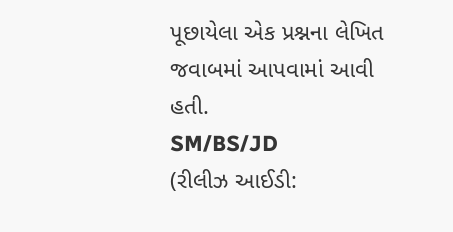પૂછાયેલા એક પ્રશ્નના લેખિત જવાબમાં આપવામાં આવી હતી.
SM/BS/JD
(રીલીઝ આઈડી: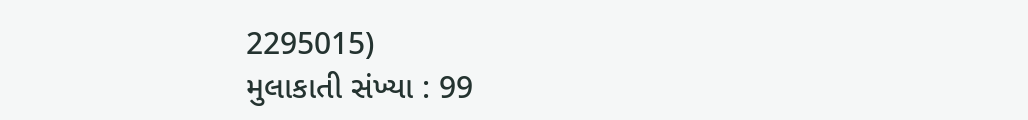2295015)
મુલાકાતી સંખ્યા : 99